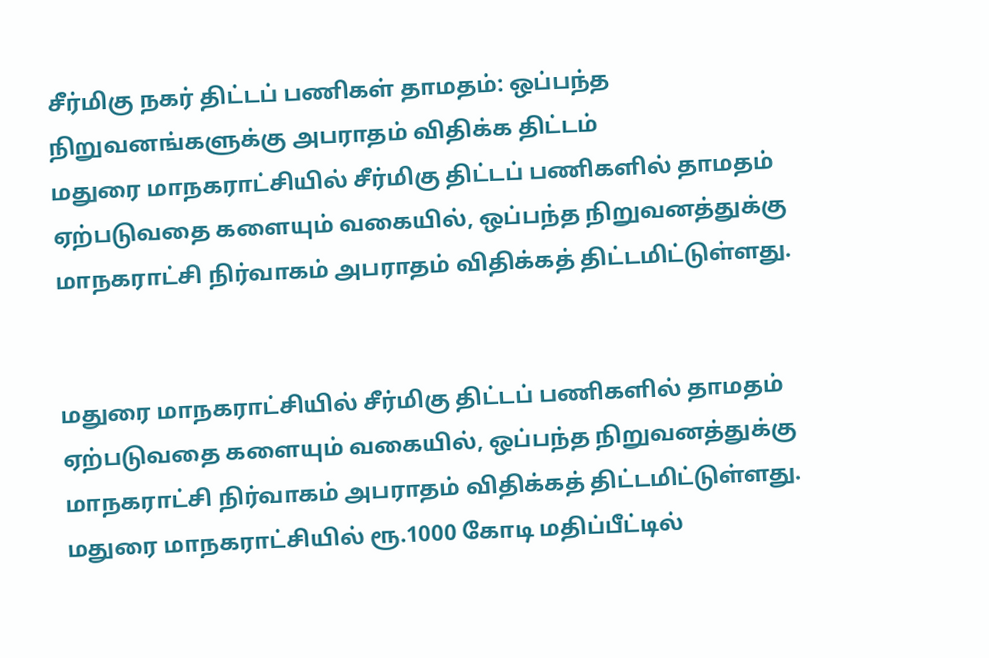சீர்மிகு நகர் திட்டப் பணிகள் தாமதம்: ஒப்பந்த நிறுவனங்களுக்கு அபராதம் விதிக்க திட்டம்
மதுரை மாநகராட்சியில் சீர்மிகு திட்டப் பணிகளில் தாமதம் ஏற்படுவதை களையும் வகையில், ஒப்பந்த நிறுவனத்துக்கு மாநகராட்சி நிர்வாகம் அபராதம் விதிக்கத் திட்டமிட்டுள்ளது.


மதுரை மாநகராட்சியில் சீர்மிகு திட்டப் பணிகளில் தாமதம் ஏற்படுவதை களையும் வகையில், ஒப்பந்த நிறுவனத்துக்கு மாநகராட்சி நிர்வாகம் அபராதம் விதிக்கத் திட்டமிட்டுள்ளது.
மதுரை மாநகராட்சியில் ரூ.1000 கோடி மதிப்பீட்டில்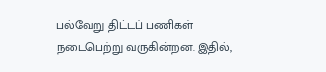பல்வேறு திட்டப் பணிகள் நடைபெற்று வருகின்றன. இதில்,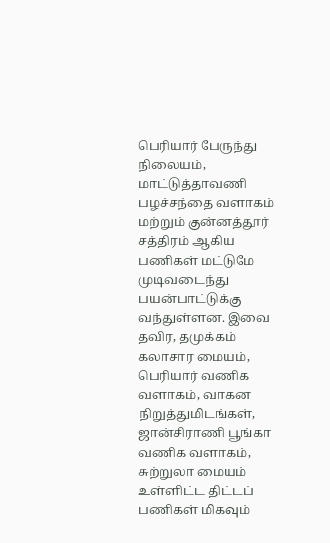பெரியார் பேருந்து நிலையம், மாட்டுத்தாவணி பழச்சந்தை வளாகம் மற்றும் குன்னத்தூர் சத்திரம் ஆகிய பணிகள் மட்டுமே முடிவடைந்து பயன்பாட்டுக்கு வந்துள்ளன. இவை தவிர, தமுக்கம் கலாசார மையம், பெரியார் வணிக வளாகம், வாகன நிறுத்துமிடங்கள், ஜான்சிராணி பூங்கா வணிக வளாகம், சுற்றுலா மையம் உள்ளிட்ட திட்டப் பணிகள் மிகவும்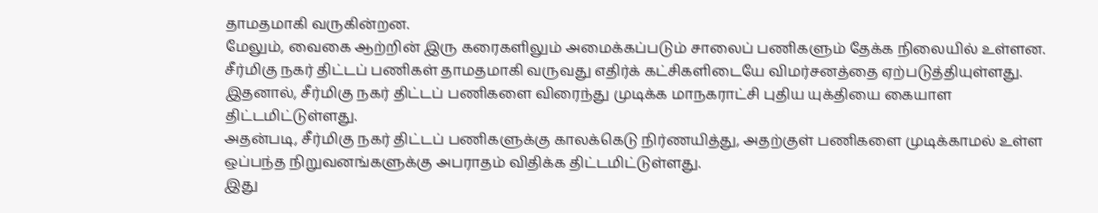தாமதமாகி வருகின்றன.
மேலும், வைகை ஆற்றின் இரு கரைகளிலும் அமைக்கப்படும் சாலைப் பணிகளும் தேக்க நிலையில் உள்ளன. சீர்மிகு நகர் திட்டப் பணிகள் தாமதமாகி வருவது எதிர்க் கட்சிகளிடையே விமர்சனத்தை ஏற்படுத்தியுள்ளது. இதனால், சீர்மிகு நகர் திட்டப் பணிகளை விரைந்து முடிக்க மாநகராட்சி புதிய யுக்தியை கையாள திட்டமிட்டுள்ளது.
அதன்படி, சீர்மிகு நகர் திட்டப் பணிகளுக்கு காலக்கெடு நிர்ணயித்து, அதற்குள் பணிகளை முடிக்காமல் உள்ள ஒப்பந்த நிறுவனங்களுக்கு அபராதம் விதிக்க திட்டமிட்டுள்ளது.
இது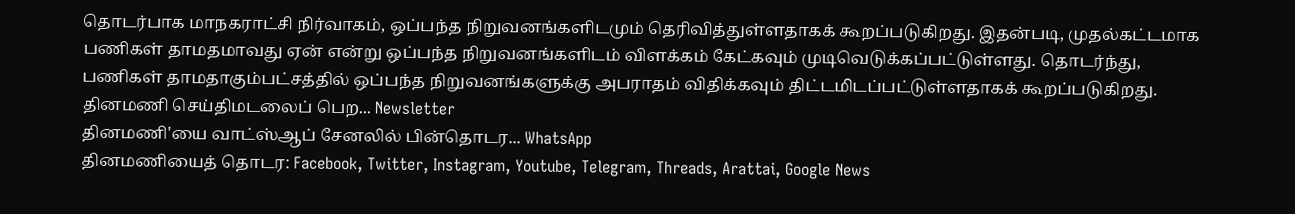தொடர்பாக மாநகராட்சி நிர்வாகம், ஒப்பந்த நிறுவனங்களிடமும் தெரிவித்துள்ளதாகக் கூறப்படுகிறது. இதன்படி, முதல்கட்டமாக பணிகள் தாமதமாவது ஏன் என்று ஒப்பந்த நிறுவனங்களிடம் விளக்கம் கேட்கவும் முடிவெடுக்கப்பட்டுள்ளது. தொடர்ந்து, பணிகள் தாமதாகும்பட்சத்தில் ஒப்பந்த நிறுவனங்களுக்கு அபராதம் விதிக்கவும் திட்டமிடப்பட்டுள்ளதாகக் கூறப்படுகிறது.
தினமணி செய்திமடலைப் பெற... Newsletter
தினமணி'யை வாட்ஸ்ஆப் சேனலில் பின்தொடர... WhatsApp
தினமணியைத் தொடர: Facebook, Twitter, Instagram, Youtube, Telegram, Threads, Arattai, Google News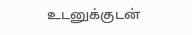உடனுக்குடன்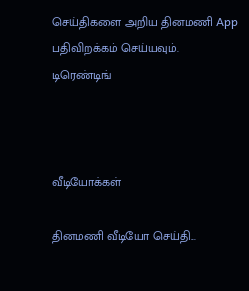செய்திகளை அறிய தினமணி App பதிவிறக்கம் செய்யவும்.
டிரெண்டிங்



வீடியோக்கள்

தினமணி வீடியோ செய்தி...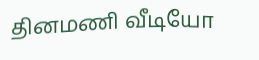தினமணி வீடியோ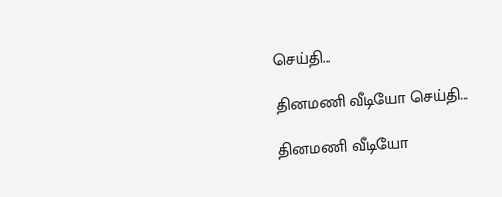செய்தி...

தினமணி வீடியோ செய்தி...

தினமணி வீடியோ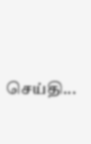செய்தி...